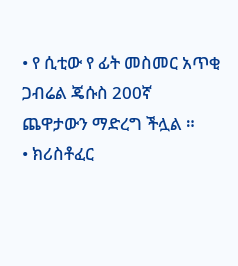• የ ሲቲው የ ፊት መስመር አጥቂ ጋብሬል ጄሱስ 200ኛ ጨዋታውን ማድረግ ችሏል ።
• ክሪስቶፈር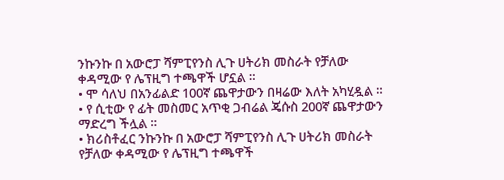ንኩንኩ በ አውሮፓ ሻምፒየንስ ሊጉ ሀትሪክ መስራት የቻለው ቀዳሚው የ ሌፕዚግ ተጫዋች ሆኗል ።
• ሞ ሳለህ በአንፊልድ 100ኛ ጨዋታውን በዛሬው እለት አካሂዷል ።
• የ ሲቲው የ ፊት መስመር አጥቂ ጋብሬል ጄሱስ 200ኛ ጨዋታውን ማድረግ ችሏል ።
• ክሪስቶፈር ንኩንኩ በ አውሮፓ ሻምፒየንስ ሊጉ ሀትሪክ መስራት የቻለው ቀዳሚው የ ሌፕዚግ ተጫዋች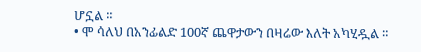ሆኗል ።
• ሞ ሳለህ በአንፊልድ 100ኛ ጨዋታውን በዛሬው እለት አካሂዷል ።